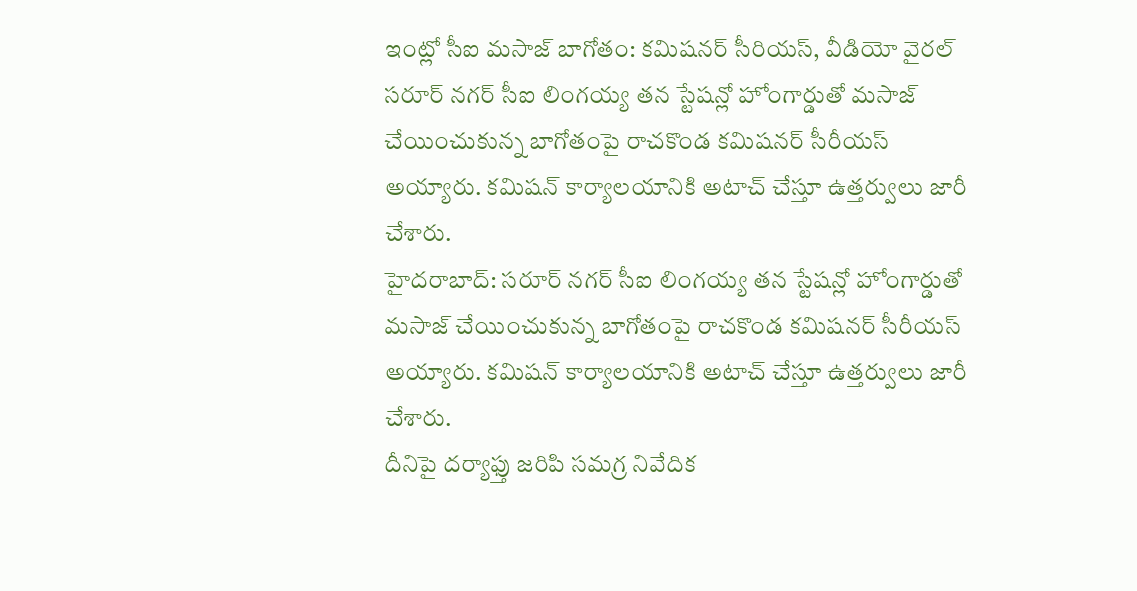ఇంట్లో సీఐ మసాజ్ బాగోతం: కమిషనర్ సీరియస్, వీడియో వైరల్
సరూర్ నగర్ సీఐ లింగయ్య తన స్టేషన్లో హోంగార్డుతో మసాజ్ చేయించుకున్న బాగోతంపై రాచకొండ కమిషనర్ సీరీయస్ అయ్యారు. కమిషన్ కార్యాలయానికి అటాచ్ చేస్తూ ఉత్తర్వులు జారీ చేశారు.
హైదరాబాద్: సరూర్ నగర్ సీఐ లింగయ్య తన స్టేషన్లో హోంగార్డుతో మసాజ్ చేయించుకున్న బాగోతంపై రాచకొండ కమిషనర్ సీరీయస్ అయ్యారు. కమిషన్ కార్యాలయానికి అటాచ్ చేస్తూ ఉత్తర్వులు జారీ చేశారు.
దీనిపై దర్యాఫ్తు జరిపి సమగ్ర నివేదిక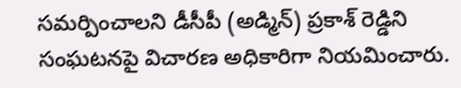సమర్పించాలని డీసీపీ (అడ్మిన్) ప్రకాశ్ రెడ్డిని సంఘటనపై విచారణ అధికారిగా నియమించారు.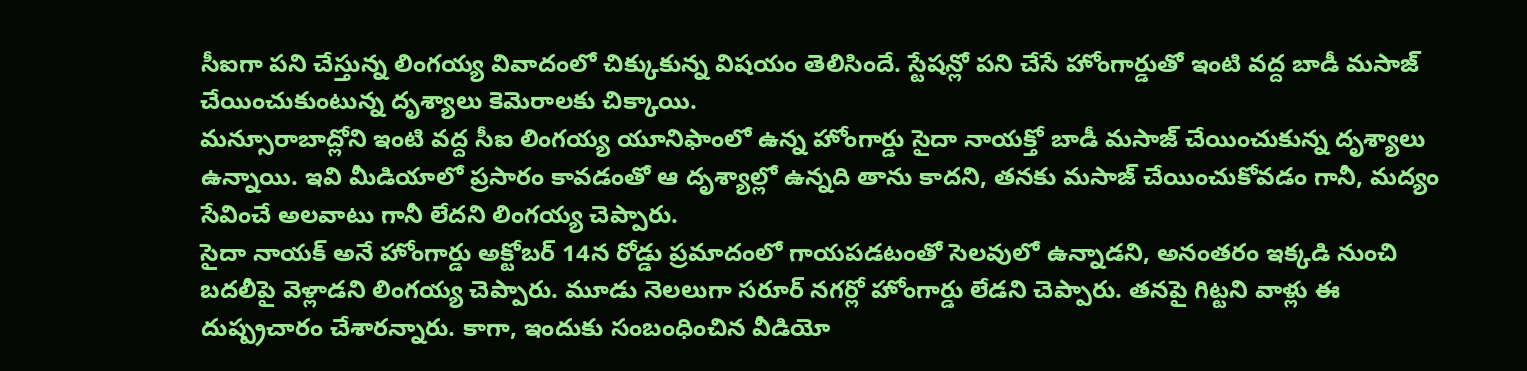సీఐగా పని చేస్తున్న లింగయ్య వివాదంలో చిక్కుకున్న విషయం తెలిసిందే. స్టేషన్లో పని చేసే హోంగార్డుతో ఇంటి వద్ద బాడీ మసాజ్ చేయించుకుంటున్న దృశ్యాలు కెమెరాలకు చిక్కాయి.
మన్సూరాబాద్లోని ఇంటి వద్ద సీఐ లింగయ్య యూనిఫాంలో ఉన్న హోంగార్డు సైదా నాయక్తో బాడీ మసాజ్ చేయించుకున్న దృశ్యాలు ఉన్నాయి. ఇవి మీడియాలో ప్రసారం కావడంతో ఆ దృశ్యాల్లో ఉన్నది తాను కాదని, తనకు మసాజ్ చేయించుకోవడం గానీ, మద్యం సేవించే అలవాటు గానీ లేదని లింగయ్య చెప్పారు.
సైదా నాయక్ అనే హోంగార్డు అక్టోబర్ 14న రోడ్డు ప్రమాదంలో గాయపడటంతో సెలవులో ఉన్నాడని, అనంతరం ఇక్కడి నుంచి బదలీపై వెళ్లాడని లింగయ్య చెప్పారు. మూడు నెలలుగా సరూర్ నగర్లో హోంగార్డు లేడని చెప్పారు. తనపై గిట్టని వాళ్లు ఈ దుష్ప్రచారం చేశారన్నారు. కాగా, ఇందుకు సంబంధించిన వీడియో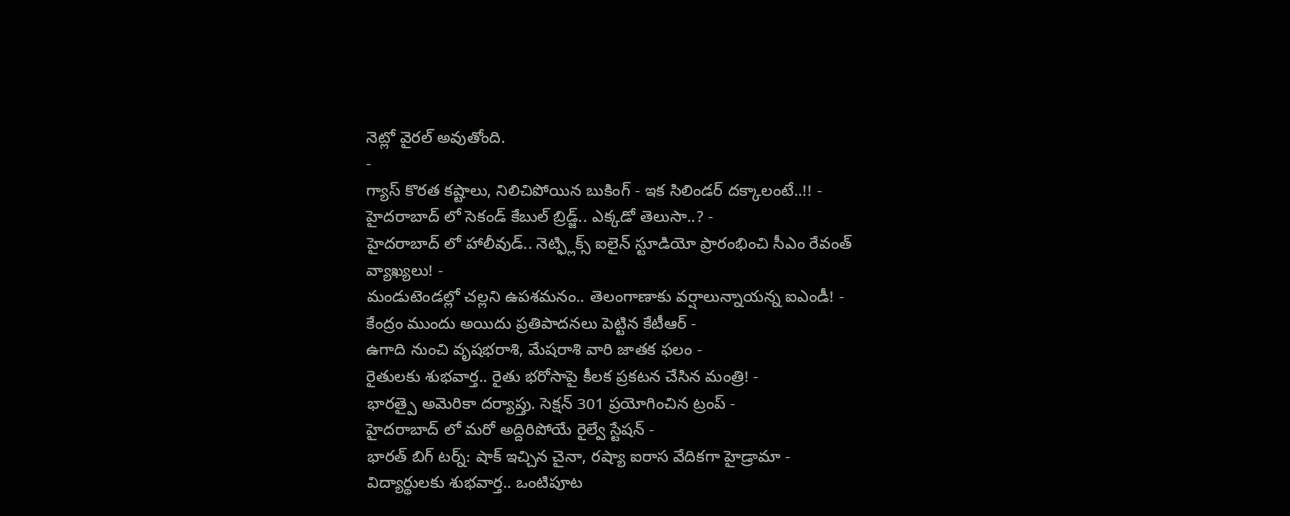నెట్లో వైరల్ అవుతోంది.
-
గ్యాస్ కొరత కష్టాలు, నిలిచిపోయిన బుకింగ్ - ఇక సిలిండర్ దక్కాలంటే..!! -
హైదరాబాద్ లో సెకండ్ కేబుల్ బ్రిడ్జ్.. ఎక్కడో తెలుసా..? -
హైదరాబాద్ లో హాలీవుడ్.. నెట్ఫ్లిక్స్ ఐలైన్ స్టూడియో ప్రారంభించి సీఎం రేవంత్ వ్యాఖ్యలు! -
మండుటెండల్లో చల్లని ఉపశమనం.. తెలంగాణాకు వర్షాలున్నాయన్న ఐఎండీ! -
కేంద్రం ముందు అయిదు ప్రతిపాదనలు పెట్టిన కేటీఆర్ -
ఉగాది నుంచి వృషభరాశి, మేషరాశి వారి జాతక ఫలం -
రైతులకు శుభవార్త.. రైతు భరోసాపై కీలక ప్రకటన చేసిన మంత్రి! -
భారత్పై అమెరికా దర్యాప్తు. సెక్షన్ 301 ప్రయోగించిన ట్రంప్ -
హైదరాబాద్ లో మరో అద్దిరిపోయే రైల్వే స్టేషన్ -
భారత్ బిగ్ టర్న్: షాక్ ఇచ్చిన చైనా, రష్యా ఐరాస వేదికగా హైడ్రామా -
విద్యార్థులకు శుభవార్త.. ఒంటిపూట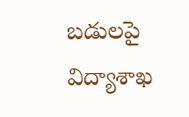బడులపై విద్యాశాఖ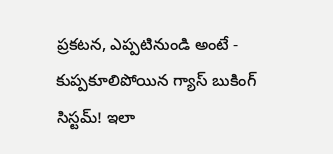ప్రకటన, ఎప్పటినుండి అంటే -
కుప్పకూలిపోయిన గ్యాస్ బుకింగ్ సిస్టమ్! ఇలా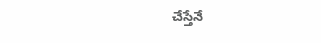చేస్తేనే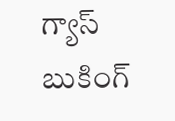గ్యాస్ బుకింగ్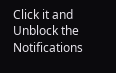Click it and Unblock the Notifications